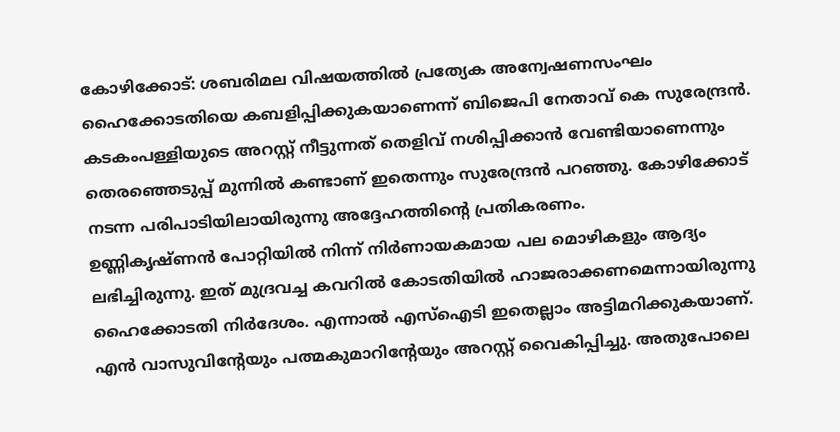കോഴിക്കോട്: ശബരിമല വിഷയത്തിൽ പ്രത്യേക അന്വേഷണസംഘം ഹൈക്കോടതിയെ കബളിപ്പിക്കുകയാണെന്ന് ബിജെപി നേതാവ് കെ സുരേന്ദ്രൻ. കടകംപള്ളിയുടെ അറസ്റ്റ് നീട്ടുന്നത് തെളിവ് നശിപ്പിക്കാൻ വേണ്ടിയാണെന്നും തെരഞ്ഞെടുപ്പ് മുന്നിൽ കണ്ടാണ് ഇതെന്നും സുരേന്ദ്രൻ പറഞ്ഞു. കോഴിക്കോട് നടന്ന പരിപാടിയിലായിരുന്നു അദ്ദേഹത്തിന്റെ പ്രതികരണം.
ഉണ്ണികൃഷ്ണൻ പോറ്റിയിൽ നിന്ന് നിർണായകമായ പല മൊഴികളും ആദ്യം ലഭിച്ചിരുന്നു. ഇത് മുദ്രവച്ച കവറിൽ കോടതിയിൽ ഹാജരാക്കണമെന്നായിരുന്നു ഹൈക്കോടതി നിർദേശം. എന്നാൽ എസ്ഐടി ഇതെല്ലാം അട്ടിമറിക്കുകയാണ്. എൻ വാസുവിൻ്റേയും പത്മകുമാറിൻ്റേയും അറസ്റ്റ് വൈകിപ്പിച്ചു. അതുപോലെ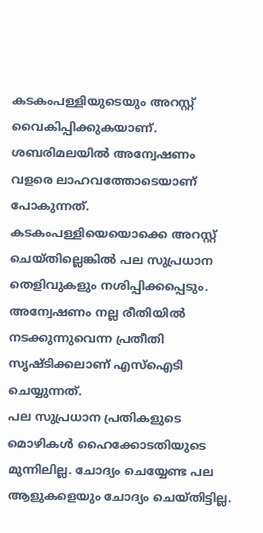കടകംപള്ളിയുടെയും അറസ്റ്റ് വൈകിപ്പിക്കുകയാണ്.
ശബരിമലയിൽ അന്വേഷണം വളരെ ലാഹവത്തോടെയാണ് പോകുന്നത്. കടകംപള്ളിയെയൊക്കെ അറസ്റ്റ് ചെയ്തില്ലെങ്കിൽ പല സുപ്രധാന തെളിവുകളും നശിപ്പിക്കപ്പെടും. അന്വേഷണം നല്ല രീതിയിൽ നടക്കുന്നുവെന്ന പ്രതീതി സൃഷ്ടിക്കലാണ് എസ്ഐടി ചെയ്യുന്നത്.
പല സുപ്രധാന പ്രതികളുടെ മൊഴികൾ ഹൈക്കോടതിയുടെ മുന്നിലില്ല. ചോദ്യം ചെയ്യേണ്ട പല ആളുകളെയും ചോദ്യം ചെയ്തിട്ടില്ല.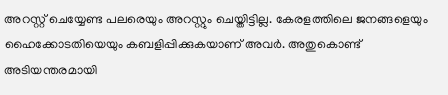അറസ്റ്റ് ചെയ്യേണ്ട പലരെയും അറസ്റ്റും ചെയ്തിട്ടില്ല. കേരളത്തിലെ ജനങ്ങളെയും ഹൈക്കോടതിയെയും കബളിപ്പിക്കുകയാണ് അവർ. അതുകൊണ്ട് അടിയന്തരമായി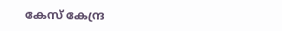കേസ് കേന്ദ്ര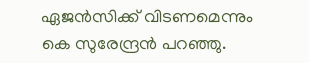ഏജൻസിക്ക് വിടണമെന്നും കെ സുരേന്ദ്രൻ പറഞ്ഞു.